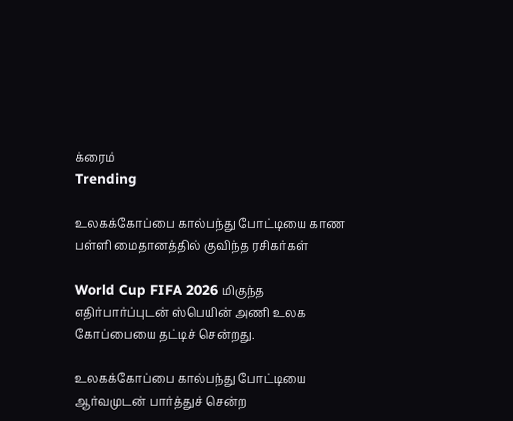க்ரைம்
Trending

உலகக்கோப்பை கால்பந்து போட்டியை காண பள்ளி மைதானத்தில் குவிந்த ரசிகர்கள்

World Cup FIFA 2026 மிகுந்த எதிர்பார்ப்புடன் ஸ்பெயின் அணி உலக கோப்பையை தட்டிச் சென்றது.

உலகக்கோப்பை கால்பந்து போட்டியை ஆர்வமுடன் பார்த்துச் சென்ற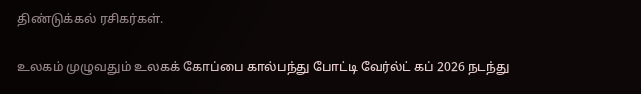திண்டுக்கல் ரசிகர்கள்.

உலகம் முழுவதும் உலகக் கோப்பை கால்பந்து போட்டி வேர்ல்ட் கப் 2026 நடந்து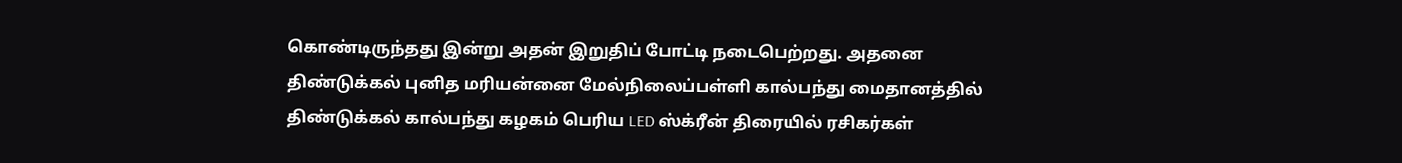கொண்டிருந்தது இன்று அதன் இறுதிப் போட்டி நடைபெற்றது. அதனை திண்டுக்கல் புனித மரியன்னை மேல்நிலைப்பள்ளி கால்பந்து மைதானத்தில் திண்டுக்கல் கால்பந்து கழகம் பெரிய LED ஸ்க்ரீன் திரையில் ரசிகர்கள்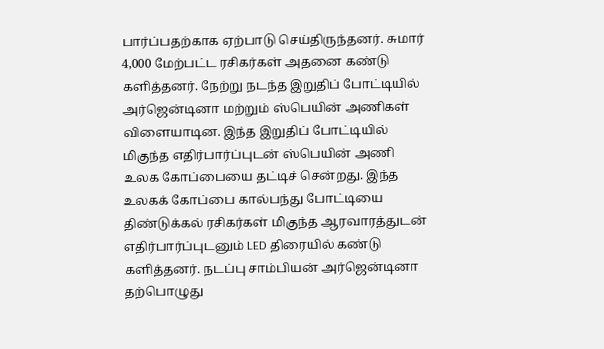பார்ப்பதற்காக ஏற்பாடு செய்திருந்தனர். சுமார் 4,000 மேற்பட்ட ரசிகர்கள் அதனை கண்டு களித்தனர். நேற்று நடந்த இறுதிப் போட்டியில் அர்ஜென்டினா மற்றும் ஸ்பெயின் அணிகள் விளையாடின. இந்த இறுதிப் போட்டியில் மிகுந்த எதிர்பார்ப்புடன் ஸ்பெயின் அணி உலக கோப்பையை தட்டிச் சென்றது. இந்த உலகக் கோப்பை கால்பந்து போட்டியை திண்டுக்கல் ரசிகர்கள் மிகுந்த ஆரவாரத்துடன் எதிர்பார்ப்புடனும் LED திரையில் கண்டு களித்தனர். நடப்பு சாம்பியன் அர்ஜென்டினா தற்பொழுது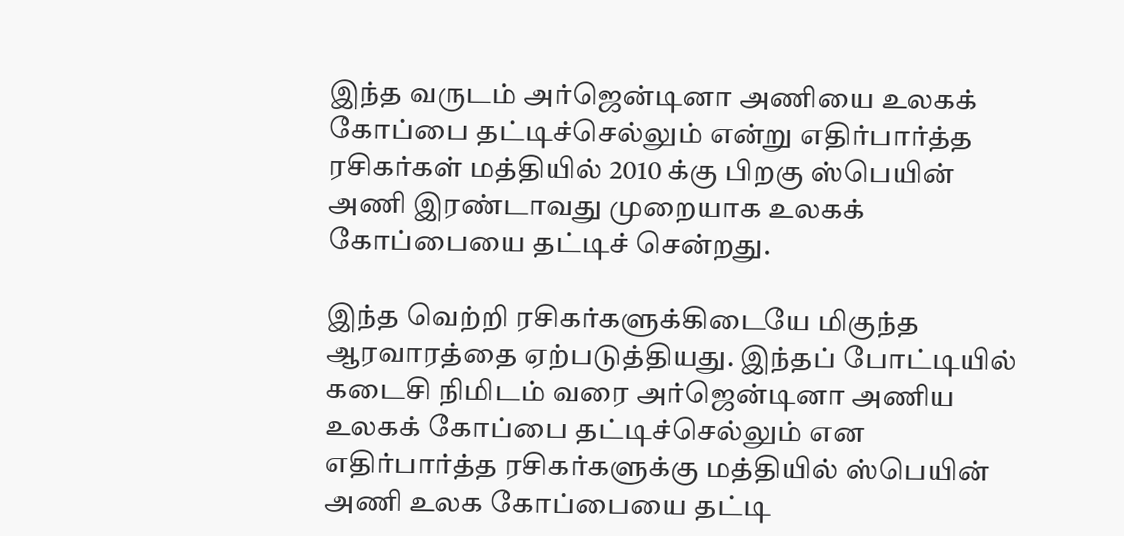இந்த வருடம் அர்ஜென்டினா அணியை உலகக் கோப்பை தட்டிச்செல்லும் என்று எதிர்பார்த்த ரசிகர்கள் மத்தியில் 2010 க்கு பிறகு ஸ்பெயின் அணி இரண்டாவது முறையாக உலகக் கோப்பையை தட்டிச் சென்றது.

இந்த வெற்றி ரசிகர்களுக்கிடையே மிகுந்த ஆரவாரத்தை ஏற்படுத்தியது. இந்தப் போட்டியில் கடைசி நிமிடம் வரை அர்ஜென்டினா அணிய உலகக் கோப்பை தட்டிச்செல்லும் என எதிர்பார்த்த ரசிகர்களுக்கு மத்தியில் ஸ்பெயின் அணி உலக கோப்பையை தட்டி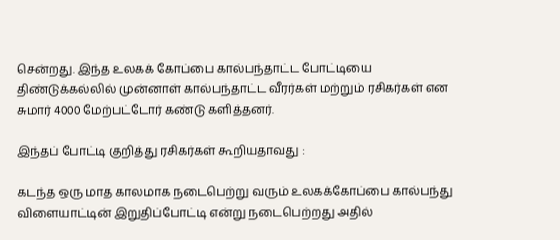சென்றது. இந்த உலகக் கோப்பை கால்பந்தாட்ட போட்டியை திண்டுக்கல்லில் முன்னாள் கால்பந்தாட்ட வீரர்கள் மற்றும் ரசிகர்கள் என சுமார் 4000 மேற்பட்டோர் கண்டு களித்தனர்.

இந்தப் போட்டி குறித்து ரசிகர்கள் கூறியதாவது :

கடந்த ஒரு மாத காலமாக நடைபெற்று வரும் உலகக்கோப்பை கால்பந்து விளையாட்டின் இறுதிப்போட்டி என்று நடைபெற்றது அதில்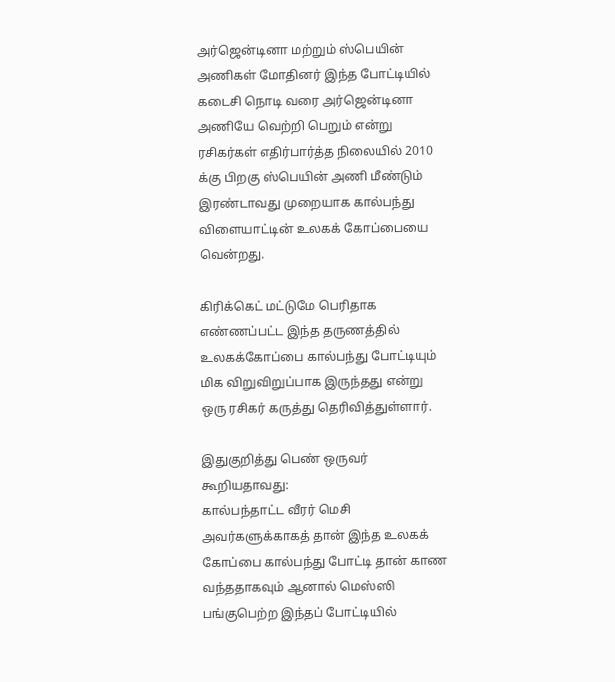அர்ஜென்டினா மற்றும் ஸ்பெயின் அணிகள் மோதினர் இந்த போட்டியில் கடைசி நொடி வரை அர்ஜென்டினா அணியே வெற்றி பெறும் என்று ரசிகர்கள் எதிர்பார்த்த நிலையில் 2010 க்கு பிறகு ஸ்பெயின் அணி மீண்டும் இரண்டாவது முறையாக கால்பந்து விளையாட்டின் உலகக் கோப்பையை வென்றது.

கிரிக்கெட் மட்டுமே பெரிதாக எண்ணப்பட்ட இந்த தருணத்தில் உலகக்கோப்பை கால்பந்து போட்டியும் மிக விறுவிறுப்பாக இருந்தது என்று ஒரு ரசிகர் கருத்து தெரிவித்துள்ளார்.

இதுகுறித்து பெண் ஒருவர் கூறியதாவது:
கால்பந்தாட்ட வீரர் மெசி அவர்களுக்காகத் தான் இந்த உலகக் கோப்பை கால்பந்து போட்டி தான் காண வந்ததாகவும் ஆனால் மெஸ்ஸி பங்குபெற்ற இந்தப் போட்டியில்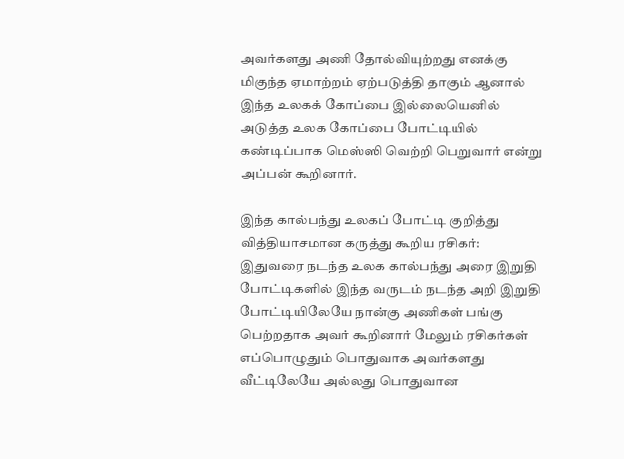அவர்களது அணி தோல்வியுற்றது எனக்கு மிகுந்த ஏமாற்றம் ஏற்படுத்தி தாகும் ஆனால் இந்த உலகக் கோப்பை இல்லையெனில் அடுத்த உலக கோப்பை போட்டியில் கண்டிப்பாக மெஸ்ஸி வெற்றி பெறுவார் என்று அப்பன் கூறினார்.

இந்த கால்பந்து உலகப் போட்டி குறித்து வித்தியாசமான கருத்து கூறிய ரசிகர்:
இதுவரை நடந்த உலக கால்பந்து அரை இறுதி போட்டிகளில் இந்த வருடம் நடந்த அறி இறுதி போட்டியிலேயே நான்கு அணிகள் பங்கு பெற்றதாக அவர் கூறினார் மேலும் ரசிகர்கள் எப்பொழுதும் பொதுவாக அவர்களது வீட்டிலேயே அல்லது பொதுவான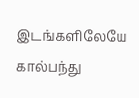இடங்களிலேயே கால்பந்து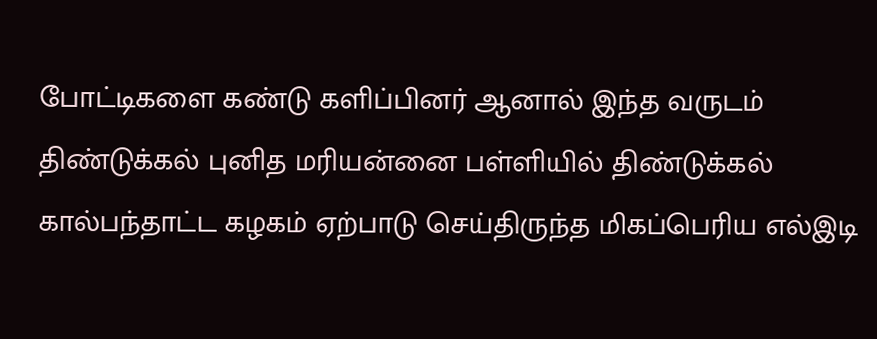போட்டிகளை கண்டு களிப்பினர் ஆனால் இந்த வருடம் திண்டுக்கல் புனித மரியன்னை பள்ளியில் திண்டுக்கல் கால்பந்தாட்ட கழகம் ஏற்பாடு செய்திருந்த மிகப்பெரிய எல்இடி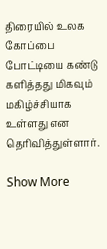திரையில் உலக கோப்பை போட்டியை கண்டு களித்தது மிகவும் மகிழ்ச்சியாக உள்ளது என தெரிவித்துள்ளார்.

Show More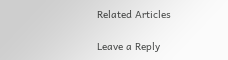Related Articles

Leave a Reply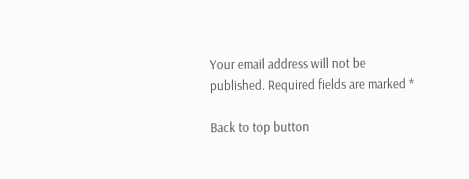Your email address will not be published. Required fields are marked *

Back to top button